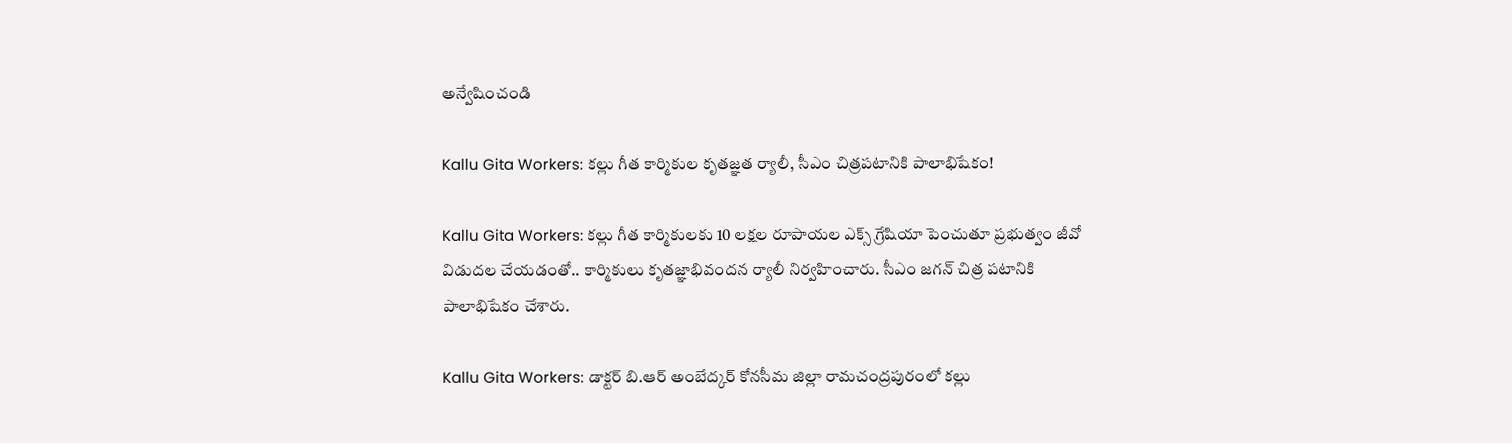అన్వేషించండి

Kallu Gita Workers: కల్లు గీత కార్మికుల కృతజ్ఞత ర్యాలీ, సీఎం చిత్రపటానికి పాలాభిషేకం!

Kallu Gita Workers: కల్లు గీత కార్మికులకు 10 లక్షల రూపాయల ఎక్స్ గ్రేషియా పెంచుతూ ప్రభుత్వం జీవో విడుదల చేయడంతో.. కార్మికులు కృతజ్ఞాభివందన ర్యాలీ నిర్వహించారు. సీఎం జగన్ చిత్ర పటానికి పాలాభిషేకం చేశారు.

Kallu Gita Workers: డాక్టర్ బి.ఆర్ అంబేద్కర్ కోనసీమ జిల్లా రామచంద్రపురంలో కల్లు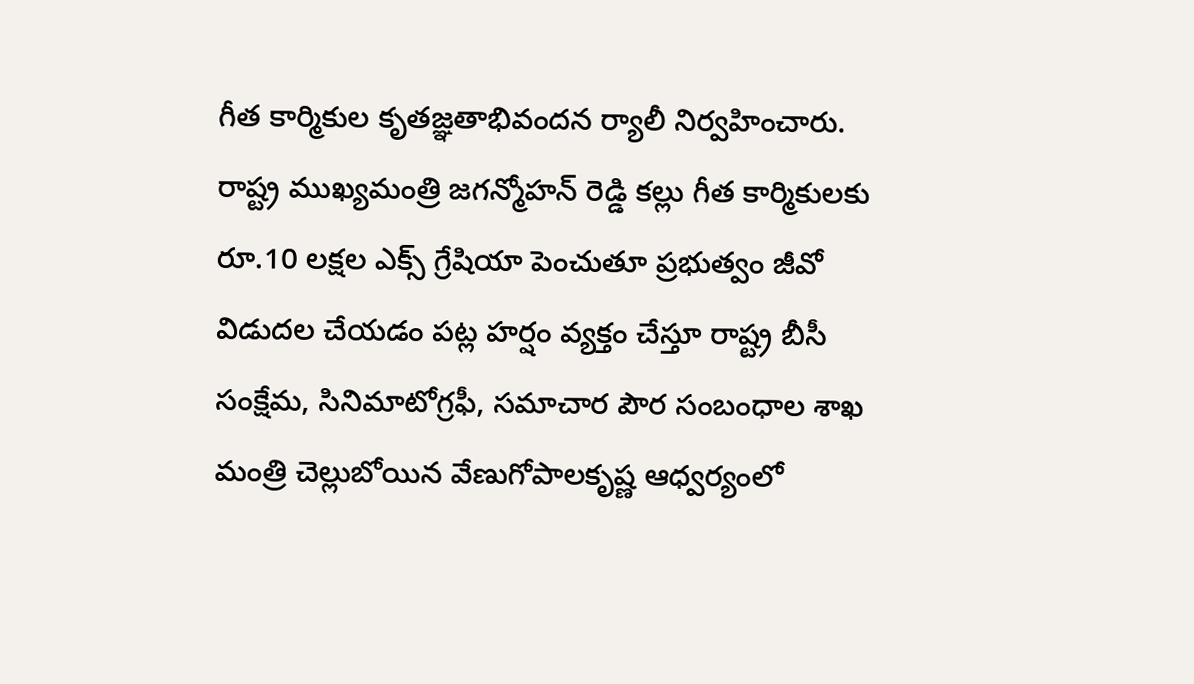గీత కార్మికుల కృతజ్ఞతాభివందన ర్యాలీ నిర్వహించారు. రాష్ట్ర ముఖ్యమంత్రి జగన్మోహన్ రెడ్డి కల్లు గీత కార్మికులకు రూ.10 లక్షల ఎక్స్ గ్రేషియా పెంచుతూ ప్రభుత్వం జీవో  విడుదల చేయడం పట్ల హర్షం వ్యక్తం చేస్తూ రాష్ట్ర బీసీ సంక్షేమ, సినిమాటోగ్రఫీ, సమాచార పౌర సంబంధాల శాఖ మంత్రి చెల్లుబోయిన వేణుగోపాలకృష్ణ ఆధ్వర్యంలో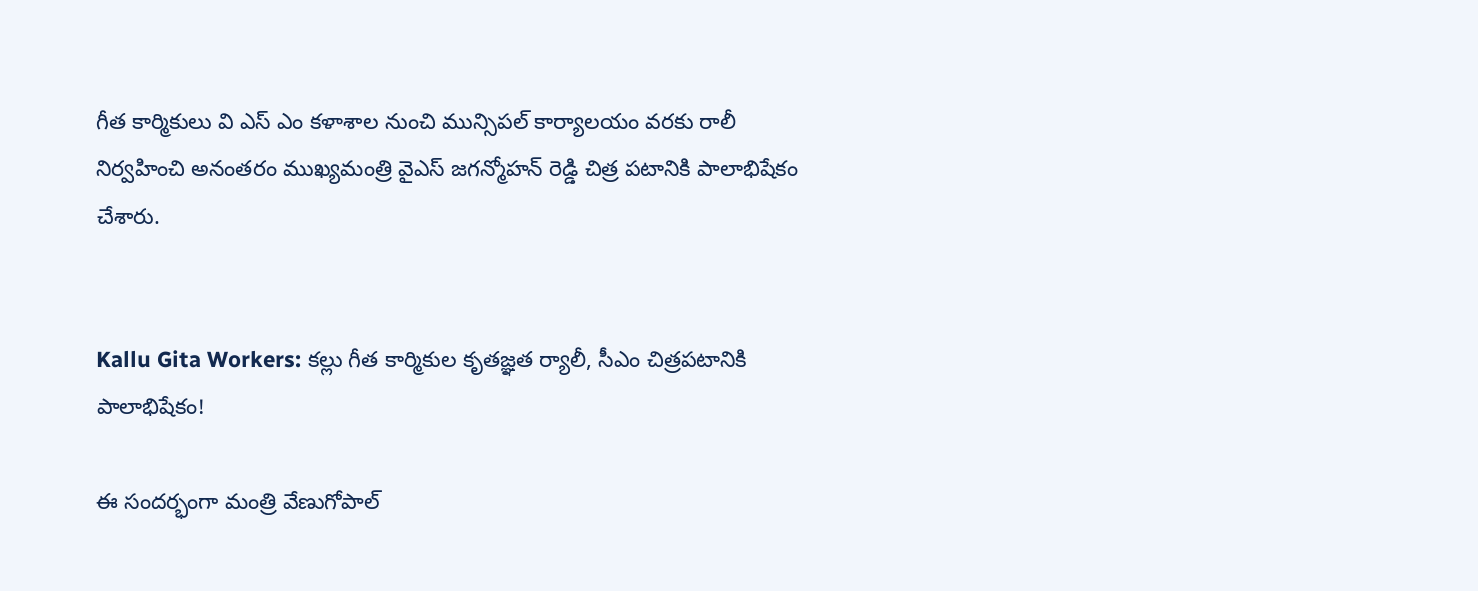గీత కార్మికులు వి ఎస్ ఎం కళాశాల నుంచి మున్సిపల్ కార్యాలయం వరకు రాలీ నిర్వహించి అనంతరం ముఖ్యమంత్రి వైఎస్ జగన్మోహన్ రెడ్డి చిత్ర పటానికి పాలాభిషేకం చేశారు.


Kallu Gita Workers: కల్లు గీత కార్మికుల కృతజ్ఞత ర్యాలీ, సీఎం చిత్రపటానికి పాలాభిషేకం!

ఈ సందర్భంగా మంత్రి వేణుగోపాల్‌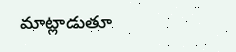మాట్లాడుతూ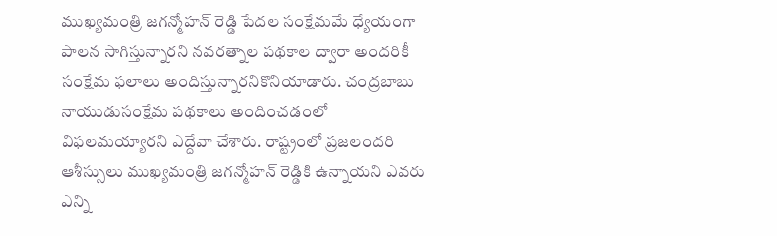ముఖ్యమంత్రి జగన్మోహన్ రెడ్డి పేదల సంక్షేమమే ధ్యేయంగా పాలన సాగిస్తున్నారని నవరత్నాల పథకాల ద్వారా అందరికీ సంక్షేమ ఫలాలు అందిస్తున్నారనికొనియాడారు. చంద్రబాబు నాయుడుసంక్షేమ పథకాలు అందించడంలో విఫలమయ్యారని ఎద్దేవా చేశారు. రాష్ట్రంలో ప్రజలందరి ఆశీస్సులు ముఖ్యమంత్రి జగన్మోహన్ రెడ్డికి ఉన్నాయని ఎవరు ఎన్ని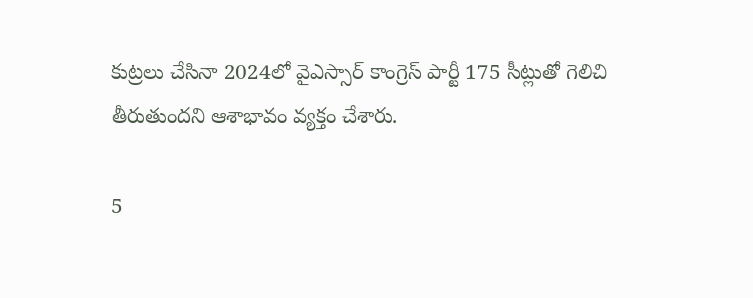కుట్రలు చేసినా 2024లో వైఎస్సార్ కాంగ్రెస్ పార్టీ 175 సీట్లుతో గెలిచి తీరుతుందని ఆశాభావం వ్యక్తం చేశారు.

5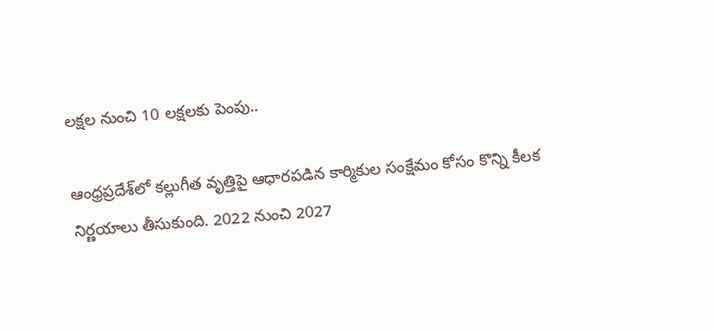లక్షల నుంచి 10 లక్షలకు పెంపు..

ఆంధ్రప్రదేశ్‌లో కల్లుగీత వృత్తిపై ఆధారపడిన కార్మికుల సంక్షేమం కోసం కొన్ని కీలక నిర్ణయాలు తీసుకుంది. 2022 నుంచి 2027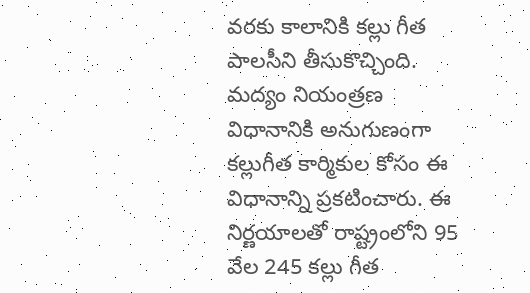వరకు కాలానికి కల్లు గీత పాలసీని తీసుకొచ్చింది. మద్యం నియంత్రణ విధానానికి అనుగుణంగా కల్లుగీత కార్మికుల కోసం ఈ విధానాన్ని ప్రకటించారు. ఈ నిర్ణయాలతో రాష్ట్రంలోని 95 వేల 245 కల్లు గీత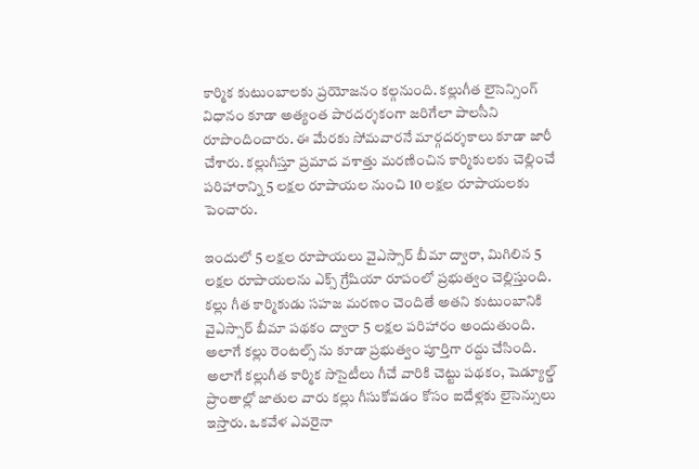కార్మిక కుటుంబాలకు ప్రయోజనం కల్గనుంది. కల్లుగీత లైసెన్సింగ్ విధానం కూడా అత్యంత పారదర్శకంగా జరిగేలా పాలసీని రూపొందించారు. ఈ మేరకు సోమవారనే మార్గదర్శకాలు కూడా జారీ చేశారు. కల్లుగీస్తూ ప్రమాద వశాత్తు మరణించిన కార్మికులకు చెల్లించే పరిహారాన్ని 5 లక్షల రూపాయల నుంచి 10 లక్షల రూపాయలకు పెంచారు.

ఇందులో 5 లక్షల రూపాయలు వైఎస్సార్ బీమా ద్వారా, మిగిలిన 5 లక్షల రూపాయలను ఎక్స్ గ్రేషియా రూపంలో ప్రభుత్వం చెల్లిస్తుంది. కల్లు గీత కార్మికుడు సహజ మరణం చెందితే అతని కుటుంబానికి వైఎస్సార్ బీమా పథకం ద్వారా 5 లక్షల పరిహారం అందుతుంది. అలాగే కల్లు రెంటల్స్ ను కూడా ప్రభుత్వం పూర్తిగా రద్దు చేసింది. అలాగే కల్లుగీత కార్మిక సొసైటీలు గీచే వారికి చెట్టు పథకం, షెడ్యూల్డ్ ప్రాంతాల్లో జాతుల వారు కల్లు గీసుకోవడం కోసం ఐదేళ్లకు లైసెన్సులు ఇస్తారు. ఒకవేళ ఎవరైనా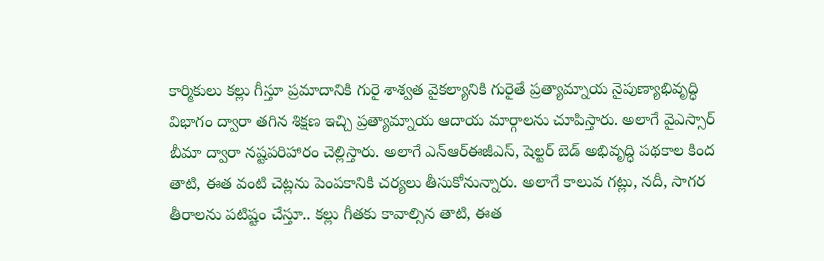కార్మికులు కల్లు గీస్తూ ప్రమాదానికి గురై శాశ్వత వైకల్యానికి గురైతే ప్రత్యామ్నాయ నైపుణ్యాభివృద్ధి విభాగం ద్వారా తగిన శిక్షణ ఇచ్చి ప్రత్యామ్నాయ ఆదాయ మార్గాలను చూపిస్తారు. అలాగే వైఎస్సార్ బీమా ద్వారా నష్టపరిహారం చెల్లిస్తారు. అలాగే ఎన్ఆర్ఈజీఎస్, షెల్టర్ బెడ్ అభివృద్ధి పథకాల కింద తాటి, ఈత వంటి చెట్లను పెంపకానికి చర్యలు తీసుకోనున్నారు. అలాగే కాలువ గట్లు, నదీ, సాగర తీరాలను పటిష్టం చేస్తూ.. కల్లు గీతకు కావాల్సిన తాటి, ఈత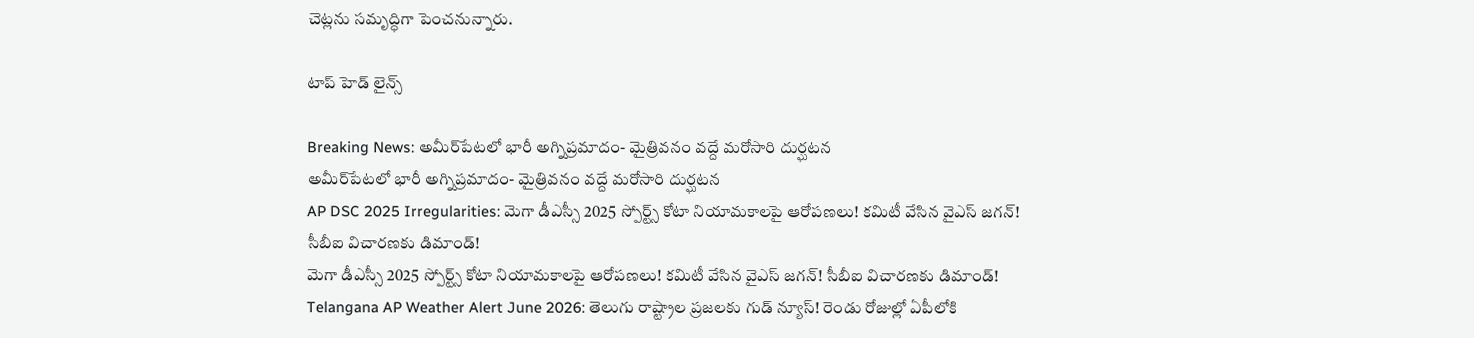చెట్లను సమృద్ధిగా పెంచనున్నారు.

టాప్ హెడ్ లైన్స్

Breaking News: అమీర్‌పేటలో భారీ అగ్నిప్రమాదం- మైత్రివనం వద్దే మరోసారి దుర్ఘటన
అమీర్‌పేటలో భారీ అగ్నిప్రమాదం- మైత్రివనం వద్దే మరోసారి దుర్ఘటన
AP DSC 2025 Irregularities: మెగా డీఎస్సీ 2025 స్పోర్ట్స్ కోటా నియామకాలపై ఆరోపణలు! కమిటీ వేసిన వైఎస్‌ జగన్! సీబీఐ విచారణకు డిమాండ్!
మెగా డీఎస్సీ 2025 స్పోర్ట్స్ కోటా నియామకాలపై ఆరోపణలు! కమిటీ వేసిన వైఎస్‌ జగన్! సీబీఐ విచారణకు డిమాండ్!
Telangana AP Weather Alert June 2026: తెలుగు రాష్ట్రాల ప్రజలకు గుడ్ న్యూస్‌! రెండు రోజుల్లో ఏపీలోకి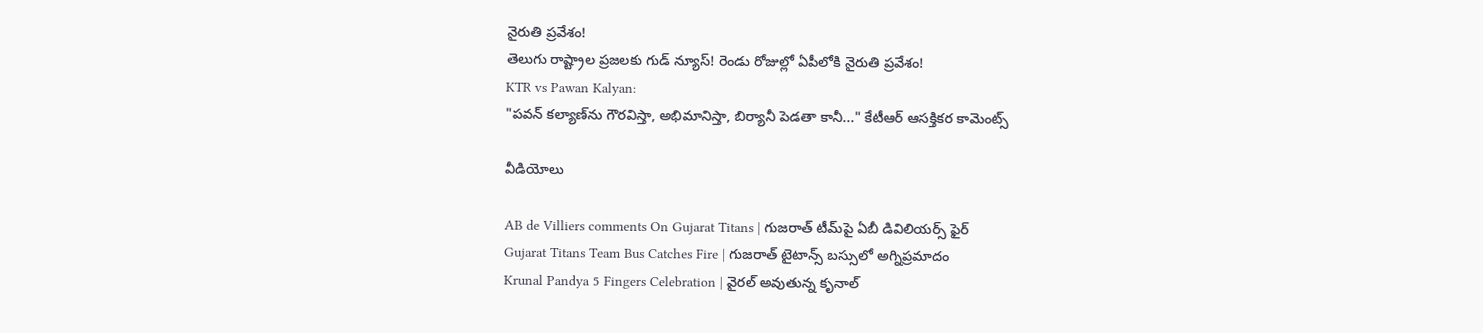నైరుతి ప్రవేశం!
తెలుగు రాష్ట్రాల ప్రజలకు గుడ్ న్యూస్‌! రెండు రోజుల్లో ఏపీలోకి నైరుతి ప్రవేశం!
KTR vs Pawan Kalyan:
"పవన్‌ కల్యాణ్‌ను గౌరవిస్తా, అభిమానిస్తా, బిర్యానీ పెడతా కానీ..." కేటీఆర్ ఆసక్తికర కామెంట్స్‌

వీడియోలు

AB de Villiers comments On Gujarat Titans | గుజరాత్ టీమ్‌పై ఏబీ డివిలియర్స్ ఫైర్
Gujarat Titans Team Bus Catches Fire | గుజరాత్ టైటాన్స్ బస్సులో అగ్నిప్రమాదం
Krunal Pandya 5 Fingers Celebration | వైరల్ అవుతున్న కృనాల్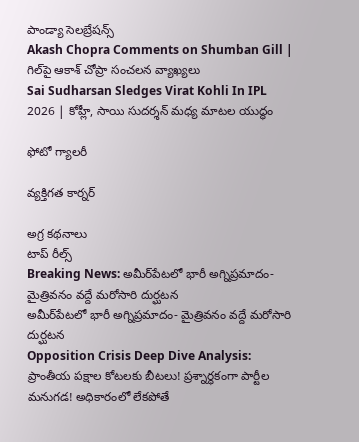పాండ్యా సెలబ్రేషన్స్
Akash Chopra Comments on Shumban Gill | గిల్‌పై ఆకాశ్ చోప్రా సంచలన వ్యాఖ్యలు
Sai Sudharsan Sledges Virat Kohli In IPL 2026 | కోహ్లీ, సాయి సుదర్శన్ మధ్య మాటల యుద్ధం

ఫోటో గ్యాలరీ

వ్యక్తిగత కార్నర్

అగ్ర కథనాలు
టాప్ రీల్స్
Breaking News: అమీర్‌పేటలో భారీ అగ్నిప్రమాదం- మైత్రివనం వద్దే మరోసారి దుర్ఘటన
అమీర్‌పేటలో భారీ అగ్నిప్రమాదం- మైత్రివనం వద్దే మరోసారి దుర్ఘటన
Opposition Crisis Deep Dive Analysis: ప్రాంతీయ పక్షాల కోటలకు బీటలు! ప్రశ్నార్థకంగా పార్టీల మనుగడ! అధికారంలో లేకపోతే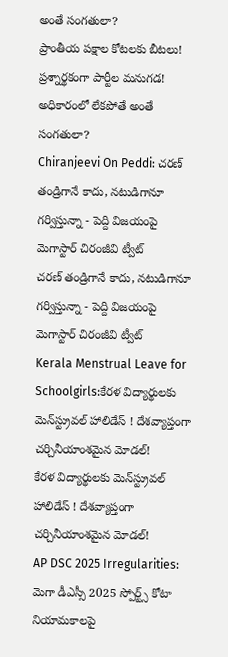అంతే సంగతులా?
ప్రాంతీయ పక్షాల కోటలకు బీటలు! ప్రశ్నార్థకంగా పార్టీల మనుగడ! అధికారంలో లేకపోతే అంతే సంగతులా?
Chiranjeevi On Peddi: చరణ్ తండ్రిగానే కాదు, నటుడిగానూ గర్విస్తున్నా - పెద్ది విజయంపై మెగాస్టార్ చిరంజీవి ట్వీట్
చరణ్ తండ్రిగానే కాదు, నటుడిగానూ గర్విస్తున్నా - పెద్ది విజయంపై మెగాస్టార్ చిరంజీవి ట్వీట్
Kerala Menstrual Leave for Schoolgirls:కేరళ విద్యార్థులకు మెన్‌స్ట్రువల్ హాలిడేస్ ! దేశవ్యాప్తంగా చర్చినీయాంశమైన మోడల్‌!
కేరళ విద్యార్థులకు మెన్‌స్ట్రువల్ హాలిడేస్ ! దేశవ్యాప్తంగా చర్చినీయాంశమైన మోడల్‌!
AP DSC 2025 Irregularities: మెగా డీఎస్సీ 2025 స్పోర్ట్స్ కోటా నియామకాలపై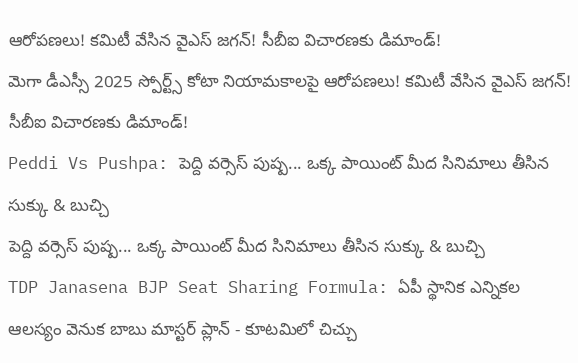ఆరోపణలు! కమిటీ వేసిన వైఎస్‌ జగన్! సీబీఐ విచారణకు డిమాండ్!
మెగా డీఎస్సీ 2025 స్పోర్ట్స్ కోటా నియామకాలపై ఆరోపణలు! కమిటీ వేసిన వైఎస్‌ జగన్! సీబీఐ విచారణకు డిమాండ్!
Peddi Vs Pushpa: పెద్ది వర్సెస్ పుష్ప... ఒక్క పాయింట్‌ మీద సినిమాలు తీసిన సుక్కు & బుచ్చి
పెద్ది వర్సెస్ పుష్ప... ఒక్క పాయింట్‌ మీద సినిమాలు తీసిన సుక్కు & బుచ్చి
TDP Janasena BJP Seat Sharing Formula: ఏపీ స్థానిక ఎన్నికల ఆలస్యం వెనుక బాబు మాస్టర్ ప్లాన్ - కూటమిలో చిచ్చు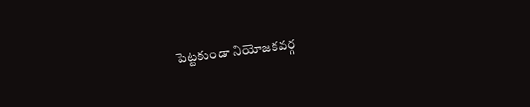పెట్టకుండా నియోజకవర్గ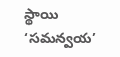స్థాయి ‘సమన్వయ’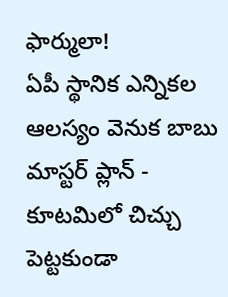ఫార్ములా!
ఏపీ స్థానిక ఎన్నికల ఆలస్యం వెనుక బాబు మాస్టర్ ప్లాన్ - కూటమిలో చిచ్చు పెట్టకుండా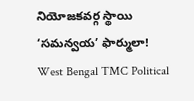నియోజకవర్గ స్థాయి ‘సమన్వయ’ ఫార్ములా!
West Bengal TMC Political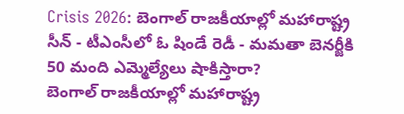Crisis 2026: బెంగాల్ రాజకీయాల్లో మహారాష్ట్ర సీన్ - టీఎంసీలో ఓ షిండే రెడీ - మమతా బెనర్జీకి 50 మంది ఎమ్మెల్యేలు షాకిస్తారా?
బెంగాల్ రాజకీయాల్లో మహారాష్ట్ర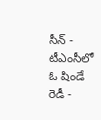సీన్ - టీఎంసీలో ఓ షిండే రెడీ -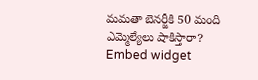మమతా బెనర్జీకి 50 మంది ఎమ్మెల్యేలు షాకిస్తారా?
Embed widget